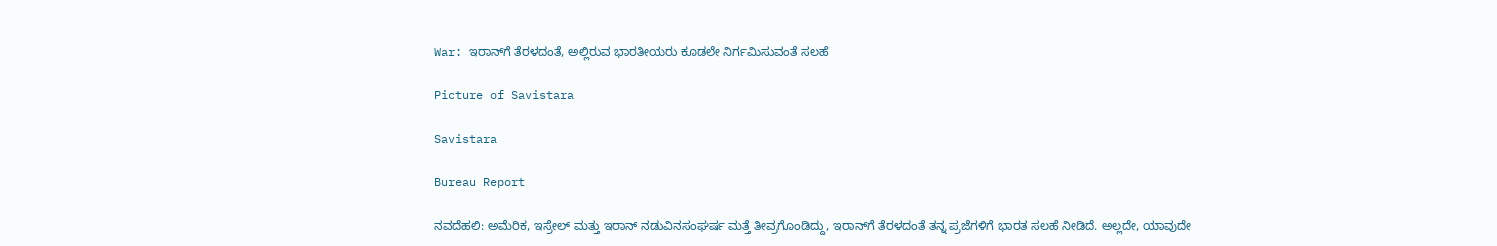War: ಇರಾನ್‌ಗೆ ತೆರಳದಂತೆ, ಅಲ್ಲಿರುವ ಭಾರತೀಯರು ಕೂಡಲೇ ನಿರ್ಗಮಿಸುವಂತೆ ಸಲಹೆ

Picture of Savistara

Savistara

Bureau Report

ನವದೆಹಲಿ: ಅಮೆರಿಕ, ಇಸ್ರೇಲ್ ಮತ್ತು ಇರಾನ್ ನಡುವಿನಸಂಘರ್ಷ ಮತ್ತೆ ತೀವ್ರಗೊಂಡಿದ್ದು, ಇರಾನ್‌ಗೆ ತೆರಳದಂತೆ ತನ್ನ ಪ್ರಜೆಗಳಿಗೆ ಭಾರತ ಸಲಹೆ ನೀಡಿದೆ. ಅಲ್ಲದೇ, ಯಾವುದೇ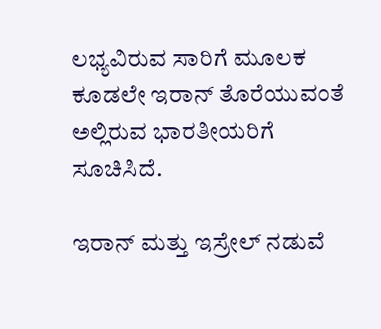ಲಭ್ಯವಿರುವ ಸಾರಿಗೆ ಮೂಲಕ ಕೂಡಲೇ ಇರಾನ್ ತೊರೆಯುವಂತೆ ಅಲ್ಲಿರುವ ಭಾರತೀಯರಿಗೆ ಸೂಚಿಸಿದೆ.

ಇರಾನ್ ಮತ್ತು ಇಸ್ರೇಲ್ ನಡುವೆ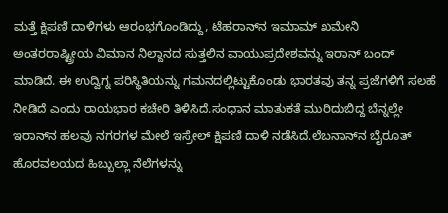ಮತ್ತೆ ಕ್ಷಿಪಣಿ ದಾಳಿಗಳು ಆರಂಭಗೊಂಡಿದ್ದು, ಟೆಹರಾನ್‌ನ ಇಮಾಮ್ ಖಮೇನಿ ಅಂತರರಾಷ್ಟ್ರೀಯ ವಿಮಾನ ನಿಲ್ದಾನದ ಸುತ್ತಲಿನ ವಾಯುಪ್ರದೇಶವನ್ನು ಇರಾನ್ ಬಂದ್ ಮಾಡಿದೆ. ಈ ಉದ್ವಿಗ್ನ ಪರಿಸ್ಥಿತಿಯನ್ನು ಗಮನದಲ್ಲಿಟ್ಟುಕೊಂಡು ಭಾರತವು ತನ್ನ ಪ್ರಜೆಗಳಿಗೆ ಸಲಹೆ ನೀಡಿದೆ ಎಂದು ರಾಯಭಾರ ಕಚೇರಿ ತಿಳಿಸಿದೆ.ಸಂಧಾನ ಮಾತುಕತೆ ಮುರಿದುಬಿದ್ದ ಬೆನ್ನಲ್ಲೇ ಇರಾನ್‌ನ ಹಲವು ನಗರಗಳ ಮೇಲೆ ಇಸ್ರೇಲ್ ಕ್ಷಿಪಣಿ ದಾಳಿ ನಡೆಸಿದೆ.ಲೆಬನಾನ್‌ನ ಬೈರೂತ್‌ ಹೊರವಲಯದ ಹಿಬ್ಬುಲ್ಲಾ ನೆಲೆಗಳನ್ನು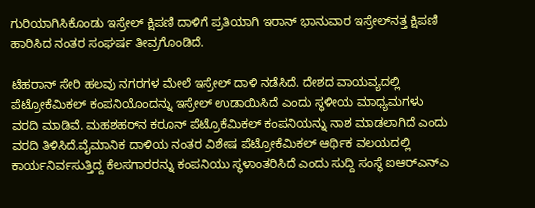ಗುರಿಯಾಗಿಸಿಕೊಂಡು ಇಸ್ರೇಲ್ ಕ್ಷಿಪಣಿ ದಾಳಿಗೆ ಪ್ರತಿಯಾಗಿ ಇರಾನ್ ಭಾನುವಾರ ಇಸ್ರೇಲ್‌ನತ್ತ ಕ್ಷಿಪಣಿ ಹಾರಿಸಿದ ನಂತರ ಸಂಘರ್ಷ ತೀವ್ರಗೊಂಡಿದೆ.

ಟೆಹರಾನ್ ಸೇರಿ ಹಲವು ನಗರಗಳ ಮೇಲೆ ಇಸ್ರೇಲ್‌ ದಾಳಿ ನಡೆಸಿದೆ. ದೇಶದ ವಾಯವ್ಯದಲ್ಲಿ ಪೆಟ್ರೋಕೆಮಿಕಲ್ ಕಂಪನಿಯೊಂದನ್ನು ಇಸ್ರೇಲ್ ಉಡಾಯಿಸಿದೆ ಎಂದು ಸ್ಥಳೀಯ ಮಾಧ್ಯಮಗಳು ವರದಿ ಮಾಡಿವೆ. ಮಹಶಹರ್‌ನ ಕರೂನ್ ಪೆಟ್ರೊಕೆಮಿಕಲ್ ಕಂಪನಿಯನ್ನು ನಾಶ ಮಾಡಲಾಗಿದೆ ಎಂದು ವರದಿ ತಿಳಿಸಿದೆ.ವೈಮಾನಿಕ ದಾಳಿಯ ನಂತರ ವಿಶೇಷ ಪೆಟ್ರೋಕೆಮಿಕಲ್ ಆರ್ಥಿಕ ವಲಯದಲ್ಲಿ ಕಾರ್ಯನಿರ್ವಸುತ್ತಿದ್ದ ಕೆಲಸಗಾರರನ್ನು ಕಂಪನಿಯು ಸ್ಥಳಾಂತರಿಸಿದೆ ಎಂದು ಸುದ್ದಿ ಸಂಸ್ಥೆ ಐಆರ್‌ಎನ್‌ಎ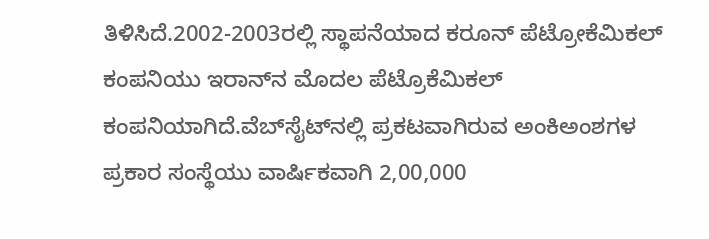ತಿಳಿಸಿದೆ.2002-2003ರಲ್ಲಿ ಸ್ಥಾಪನೆಯಾದ ಕರೂನ್ ಪೆಟ್ರೋಕೆಮಿಕಲ್ ಕಂಪನಿಯು ಇರಾನ್‌ನ ಮೊದಲ ಪೆಟ್ರೊಕೆಮಿಕಲ್ ಕಂಪನಿಯಾಗಿದೆ.ವೆಬ್‌ಸೈಟ್‌ನಲ್ಲಿ ಪ್ರಕಟವಾಗಿರುವ ಅಂಕಿಅಂಶಗಳ ಪ್ರಕಾರ ಸಂಸ್ಥೆಯು ವಾರ್ಷಿಕವಾಗಿ 2,00,000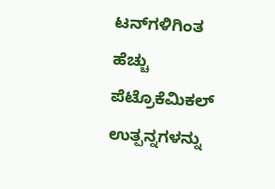ಟನ್‌ಗಳಿಗಿಂತ ಹೆಚ್ಚು ಪೆಟ್ರೊಕೆಮಿಕಲ್ ಉತ್ಪನ್ನಗಳನ್ನು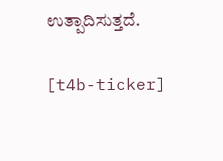ಉತ್ಪಾದಿಸುತ್ತದೆ.

[t4b-ticker]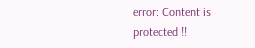error: Content is protected !!